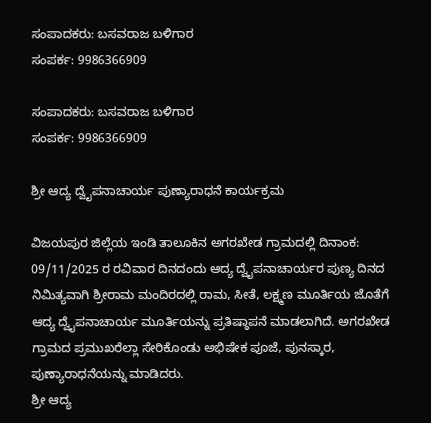ಸಂಪಾದಕರು: ಬಸವರಾಜ ಬಳಿಗಾರ
ಸಂಪರ್ಕ: 9986366909

ಸಂಪಾದಕರು: ಬಸವರಾಜ ಬಳಿಗಾರ
ಸಂಪರ್ಕ: 9986366909

ಶ್ರೀ ಆದ್ಯ ದ್ವೈಪನಾಚಾರ್ಯ ಪುಣ್ಯಾರಾಧನೆ ಕಾರ್ಯಕ್ರಮ

ವಿಜಯಪುರ ಜಿಲ್ಲೆಯ ಇಂಡಿ ತಾಲೂಕಿನ ಅಗರಖೇಡ ಗ್ರಾಮದಲ್ಲಿ ದಿನಾಂಕ: 09/11/2025 ರ ರವಿವಾರ ದಿನದಂದು ಆದ್ಯ ದ್ವೈಪನಾಚಾರ್ಯರ ಪುಣ್ಯ ದಿನದ ನಿಮಿತ್ಯವಾಗಿ ಶ್ರೀರಾಮ ಮಂದಿರದಲ್ಲಿ ರಾಮ, ಸೀತೆ, ಲಕ್ಷ್ಮಣ ಮೂರ್ತಿಯ ಜೊತೆಗೆ ಆದ್ಯ ದ್ವೈಪನಾಚಾರ್ಯ ಮೂರ್ತಿಯನ್ನು ಪ್ರತಿಷ್ಠಾಪನೆ ಮಾಡಲಾಗಿದೆ. ಅಗರಖೇಡ ಗ್ರಾಮದ ಪ್ರಮುಖರೆಲ್ಲಾ ಸೇರಿಕೊಂಡು ಅಭಿಷೇಕ ಪೂಜೆ, ಪುನಸ್ಕಾರ, ಪುಣ್ಯಾರಾಧನೆಯನ್ನು ಮಾಡಿದರು.
ಶ್ರೀ ಆದ್ಯ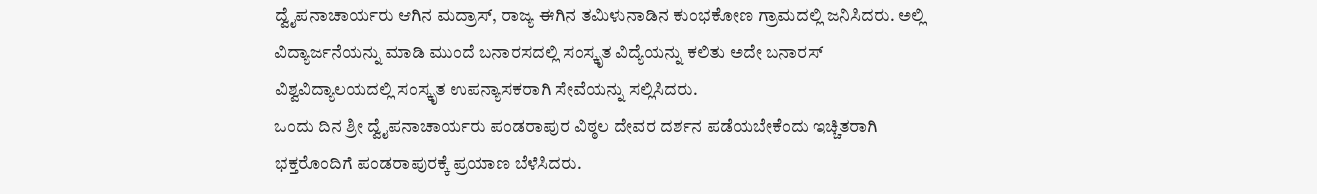ದ್ವೈಪನಾಚಾರ್ಯರು ಆಗಿನ ಮದ್ರಾಸ್, ರಾಜ್ಯ ಈಗಿನ ತಮಿಳುನಾಡಿನ ಕುಂಭಕೋಣ ಗ್ರಾಮದಲ್ಲಿ ಜನಿಸಿದರು. ಅಲ್ಲಿ ವಿದ್ಯಾರ್ಜನೆಯನ್ನು ಮಾಡಿ ಮುಂದೆ ಬನಾರಸದಲ್ಲಿ ಸಂಸ್ಕೃತ ವಿದ್ಯೆಯನ್ನು ಕಲಿತು ಅದೇ ಬನಾರಸ್ ವಿಶ್ವವಿದ್ಯಾಲಯದಲ್ಲಿ ಸಂಸ್ಕೃತ ಉಪನ್ಯಾಸಕರಾಗಿ ಸೇವೆಯನ್ನು ಸಲ್ಲಿಸಿದರು.
ಒಂದು ದಿನ ಶ್ರೀ ದ್ವೈಪನಾಚಾರ್ಯರು ಪಂಡರಾಪುರ ವಿಠ್ಠಲ ದೇವರ ದರ್ಶನ ಪಡೆಯಬೇಕೆಂದು ಇಚ್ಚಿತರಾಗಿ ಭಕ್ತರೊಂದಿಗೆ ಪಂಡರಾಪುರಕ್ಕೆ ಪ್ರಯಾಣ ಬೆಳೆಸಿದರು.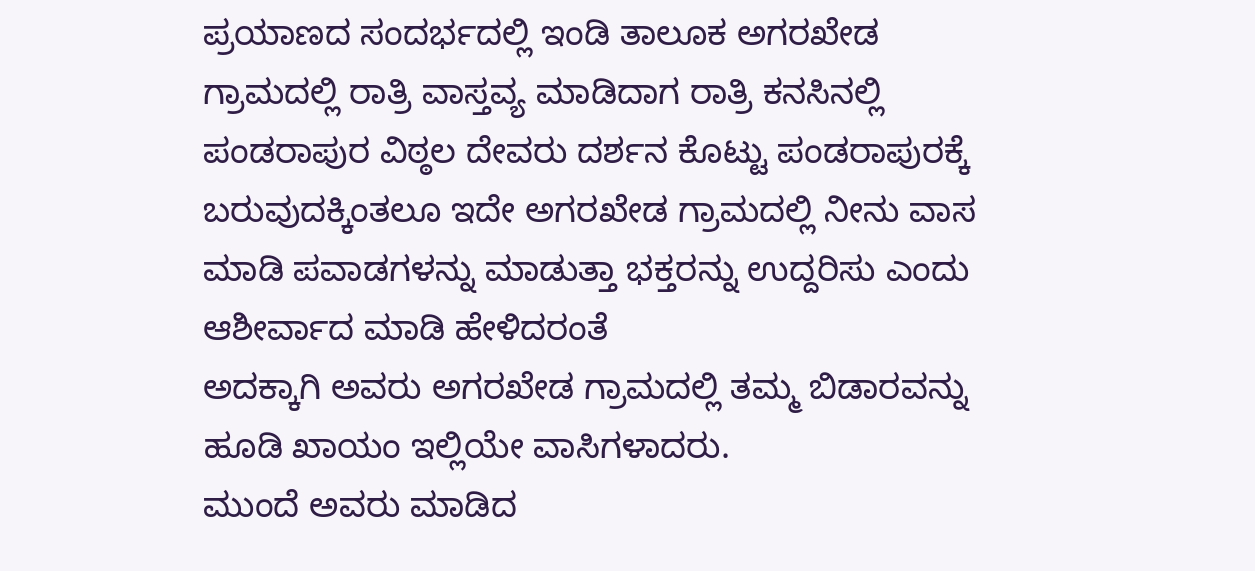ಪ್ರಯಾಣದ ಸಂದರ್ಭದಲ್ಲಿ ಇಂಡಿ ತಾಲೂಕ ಅಗರಖೇಡ ಗ್ರಾಮದಲ್ಲಿ ರಾತ್ರಿ ವಾಸ್ತವ್ಯ ಮಾಡಿದಾಗ ರಾತ್ರಿ ಕನಸಿನಲ್ಲಿ ಪಂಡರಾಪುರ ವಿಠ್ಠಲ ದೇವರು ದರ್ಶನ ಕೊಟ್ಟು ಪಂಡರಾಪುರಕ್ಕೆ ಬರುವುದಕ್ಕಿಂತಲೂ ಇದೇ ಅಗರಖೇಡ ಗ್ರಾಮದಲ್ಲಿ ನೀನು ವಾಸ ಮಾಡಿ ಪವಾಡಗಳನ್ನು ಮಾಡುತ್ತಾ ಭಕ್ತರನ್ನು ಉದ್ದರಿಸು ಎಂದು ಆಶೀರ್ವಾದ ಮಾಡಿ ಹೇಳಿದರಂತೆ
ಅದಕ್ಕಾಗಿ ಅವರು ಅಗರಖೇಡ ಗ್ರಾಮದಲ್ಲಿ ತಮ್ಮ ಬಿಡಾರವನ್ನು ಹೂಡಿ ಖಾಯಂ ಇಲ್ಲಿಯೇ ವಾಸಿಗಳಾದರು.
ಮುಂದೆ ಅವರು ಮಾಡಿದ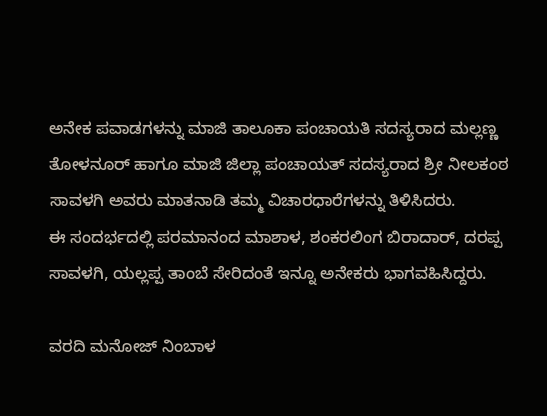ಅನೇಕ ಪವಾಡಗಳನ್ನು ಮಾಜಿ ತಾಲೂಕಾ ಪಂಚಾಯತಿ ಸದಸ್ಯರಾದ ಮಲ್ಲಣ್ಣ ತೋಳನೂರ್ ಹಾಗೂ ಮಾಜಿ ಜಿಲ್ಲಾ ಪಂಚಾಯತ್ ಸದಸ್ಯರಾದ ಶ್ರೀ ನೀಲಕಂಠ ಸಾವಳಗಿ ಅವರು ಮಾತನಾಡಿ ತಮ್ಮ ವಿಚಾರಧಾರೆಗಳನ್ನು ತಿಳಿಸಿದರು.
ಈ ಸಂದರ್ಭದಲ್ಲಿ ಪರಮಾನಂದ ಮಾಶಾಳ, ಶಂಕರಲಿಂಗ ಬಿರಾದಾರ್, ದರಪ್ಪ ಸಾವಳಗಿ, ಯಲ್ಲಪ್ಪ ತಾಂಬೆ ಸೇರಿದಂತೆ ಇನ್ನೂ ಅನೇಕರು ಭಾಗವಹಿಸಿದ್ದರು.

ವರದಿ ಮನೋಜ್ ನಿಂಬಾಳ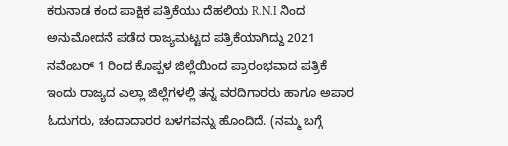ಕರುನಾಡ ಕಂದ ಪಾಕ್ಷಿಕ ಪತ್ರಿಕೆಯು ದೆಹಲಿಯ R.N.I ನಿಂದ ಅನುಮೋದನೆ ಪಡೆದ ರಾಜ್ಯಮಟ್ಟದ ಪತ್ರಿಕೆಯಾಗಿದ್ದು 2021 ನವೆಂಬರ್ 1 ರಿಂದ ಕೊಪ್ಪಳ ಜಿಲ್ಲೆಯಿಂದ ಪ್ರಾರಂಭವಾದ ಪತ್ರಿಕೆ ಇಂದು ರಾಜ್ಯದ ಎಲ್ಲಾ ಜಿಲ್ಲೆಗಳಲ್ಲಿ ತನ್ನ ವರದಿಗಾರರು ಹಾಗೂ ಅಪಾರ ಓದುಗರು, ಚಂದಾದಾರರ ಬಳಗವನ್ನು ಹೊಂದಿದೆ. (ನಮ್ಮ ಬಗ್ಗೆ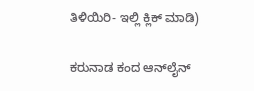ತಿಳಿಯಿರಿ- ಇಲ್ಲಿ ಕ್ಲಿಕ್‌ ಮಾಡಿ)

ಕರುನಾಡ ಕಂದ ಆನ್‌ಲೈನ್‌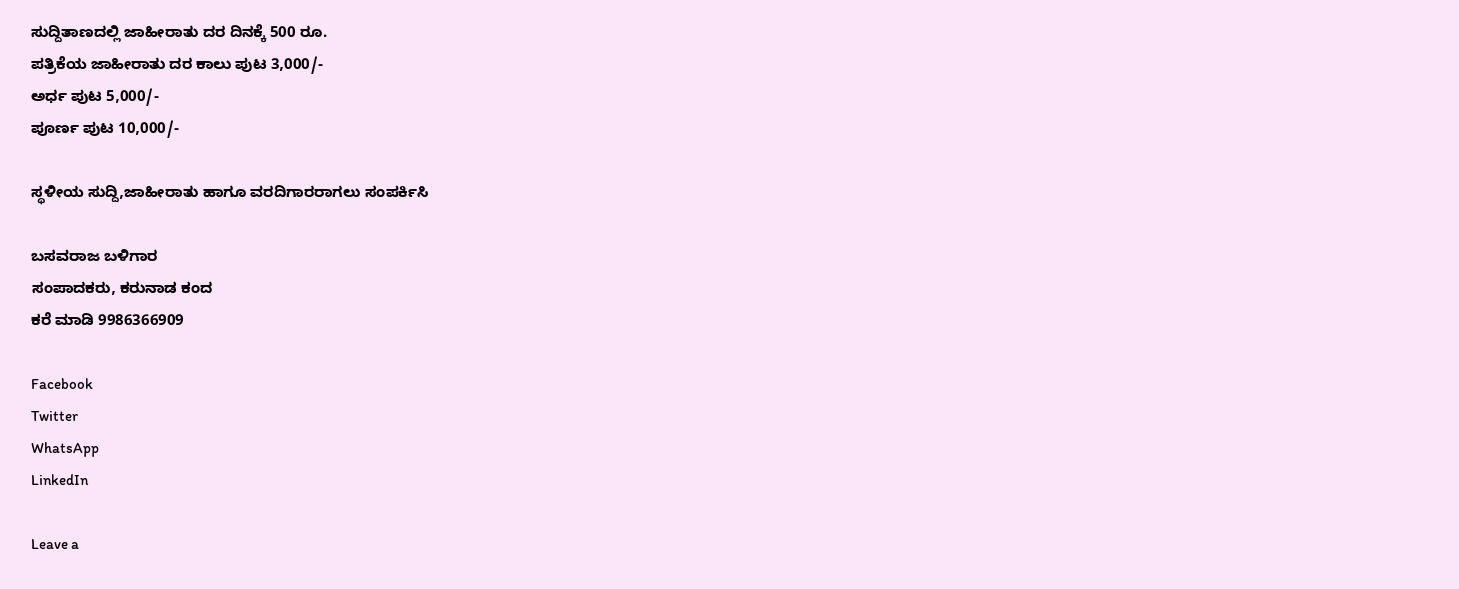ಸುದ್ದಿತಾಣದಲ್ಲಿ ಜಾಹೀರಾತು ದರ ದಿನಕ್ಕೆ 500 ರೂ.
ಪತ್ರಿಕೆಯ ಜಾಹೀರಾತು ದರ ಕಾಲು ಪುಟ 3,000/-
ಅರ್ಧ ಪುಟ 5,000/-
ಪೂರ್ಣ ಪುಟ 10,000/-

ಸ್ಥಳೀಯ ಸುದ್ದಿ,ಜಾಹೀರಾತು ಹಾಗೂ ವರದಿಗಾರರಾಗಲು ಸಂಪರ್ಕಿಸಿ

ಬಸವರಾಜ ಬಳಿಗಾರ
ಸಂಪಾದಕರು, ಕರುನಾಡ ಕಂದ
ಕರೆ ಮಾಡಿ 9986366909

Facebook
Twitter
WhatsApp
LinkedIn

Leave a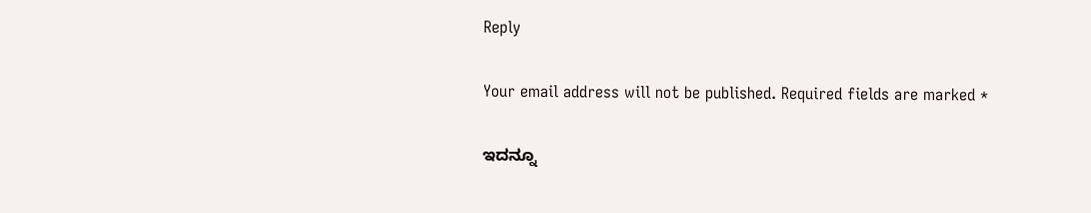Reply

Your email address will not be published. Required fields are marked *

ಇದನ್ನೂ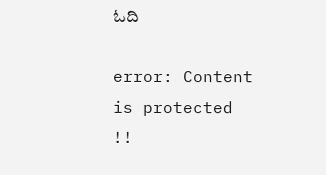ಓದಿ

error: Content is protected !!